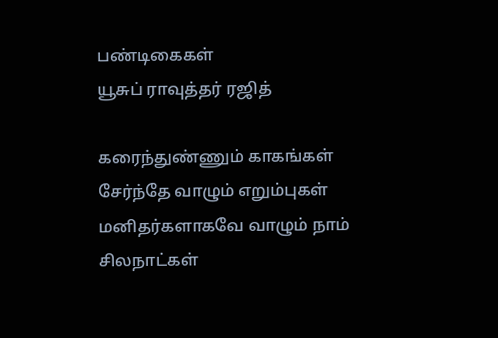பண்டிகைகள்
யூசுப் ராவுத்தர் ரஜித்

கரைந்துண்ணும் காகங்கள்
சேர்ந்தே வாழும் எறும்புகள்
மனிதர்களாகவே வாழும் நாம்
சிலநாட்கள்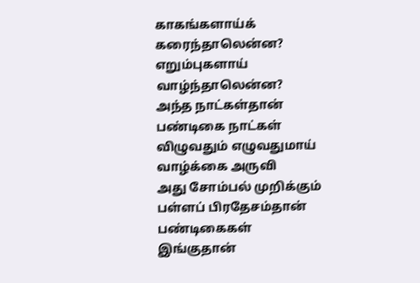காகங்களாய்க்
கரைந்தாலென்ன?
எறும்புகளாய்
வாழ்ந்தாலென்ன?
அந்த நாட்கள்தான்
பண்டிகை நாட்கள்
விழுவதும் எழுவதுமாய்
வாழ்க்கை அருவி
அது சோம்பல் முறிக்கும்
பள்ளப் பிரதேசம்தான்
பண்டிகைகள்
இங்குதான்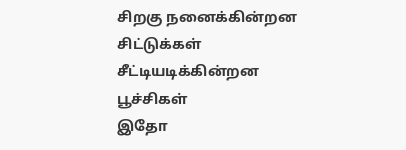சிறகு நனைக்கின்றன
சிட்டுக்கள்
சீட்டியடிக்கின்றன
பூச்சிகள்
இதோ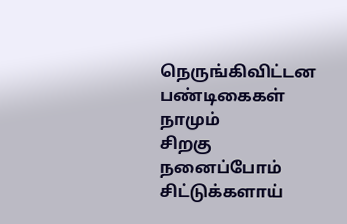நெருங்கிவிட்டன
பண்டிகைகள்
நாமும்
சிறகு நனைப்போம்
சிட்டுக்களாய்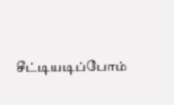சீட்டியடிப்போம்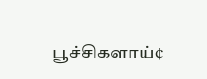பூச்சிகளாய்¢